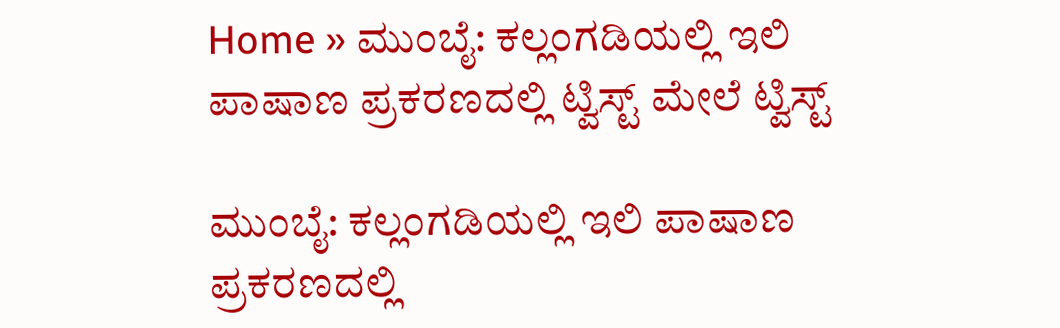Home » ಮುಂಬೈ: ಕಲ್ಲಂಗಡಿಯಲ್ಲಿ ಇಲಿ ಪಾಷಾಣ ಪ್ರಕರಣದಲ್ಲಿ ಟ್ವಿಸ್ಟ್‌ ಮೇಲೆ ಟ್ವಿಸ್ಟ್‌

ಮುಂಬೈ: ಕಲ್ಲಂಗಡಿಯಲ್ಲಿ ಇಲಿ ಪಾಷಾಣ ಪ್ರಕರಣದಲ್ಲಿ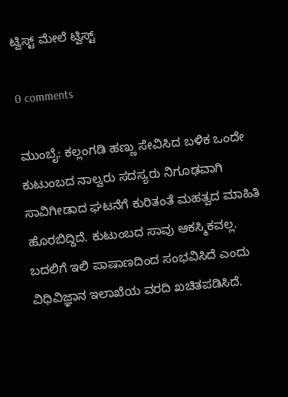ಟ್ವಿಸ್ಟ್‌ ಮೇಲೆ ಟ್ವಿಸ್ಟ್‌

0 comments

ಮುಂಬೈ: ಕಲ್ಲಂಗಡಿ ಹಣ್ಣು ಸೇವಿಸಿದ ಬಳಿಕ ಒಂದೇ ಕುಟುಂಬದ ನಾಲ್ವರು ಸದಸ್ಯರು ನಿಗೂಢವಾಗಿ ಸಾವಿಗೀಡಾದ ಘಟನೆಗೆ ಕುರಿತಂತೆ ಮಹತ್ವದ ಮಾಹಿತಿ ಹೊರಬಿದ್ದಿದೆ. ಕುಟುಂಬದ ಸಾವು ಆಕಸ್ಮಿಕವಲ್ಲ. ಬದಲಿಗೆ ಇಲಿ ಪಾಷಾಣದಿಂದ ಸಂಭವಿಸಿದೆ ಎಂದು ವಿಧಿವಿಜ್ಞಾನ ಇಲಾಖೆಯ ವರದಿ ಖಚಿತಪಡಿಸಿದೆ.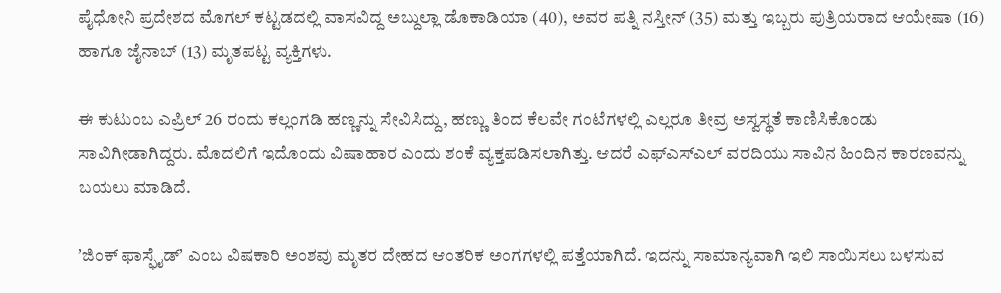ಪೈಧೋನಿ ಪ್ರದೇಶದ ಮೊಗಲ್‌ ಕಟ್ಟಡದಲ್ಲಿ ವಾಸವಿದ್ದ ಅಬ್ದುಲ್ಲಾ ಡೊಕಾಡಿಯಾ (40), ಅವರ ಪತ್ನಿ ನಸ್ತೀನ್‌ (35) ಮತ್ತು ಇಬ್ಬರು ಪುತ್ರಿಯರಾದ ಆಯೇಷಾ (16) ಹಾಗೂ ಜೈನಾಬ್‌ (13) ಮೃತಪಟ್ಟ ವ್ಯಕ್ತಿಗಳು.

ಈ ಕುಟುಂಬ ಎಪ್ರಿಲ್‌ 26 ರಂದು ಕಲ್ಲಂಗಡಿ ಹಣ್ಣನ್ನು ಸೇವಿಸಿದ್ದು, ಹಣ್ಣು ತಿಂದ ಕೆಲವೇ ಗಂಟೆಗಳಲ್ಲಿ ಎಲ್ಲರೂ ತೀವ್ರ ಅಸ್ವಸ್ಥತೆ ಕಾಣಿಸಿಕೊಂಡು ಸಾವಿಗೀಡಾಗಿದ್ದರು. ಮೊದಲಿಗೆ ಇದೊಂದು ವಿಷಾಹಾರ ಎಂದು ಶಂಕೆ ವ್ಯಕ್ತಪಡಿಸಲಾಗಿತ್ತು. ಆದರೆ ಎಫ್‌ಎಸ್‌ಎಲ್‌ ವರದಿಯು ಸಾವಿನ ಹಿಂದಿನ ಕಾರಣವನ್ನು ಬಯಲು ಮಾಡಿದೆ.

ʼಜಿಂಕ್‌ ಫಾಸ್ಫೈಡ್‌ʼ ಎಂಬ ವಿಷಕಾರಿ ಅಂಶವು ಮೃತರ ದೇಹದ ಆಂತರಿಕ ಅಂಗಗಳಲ್ಲಿ ಪತ್ತೆಯಾಗಿದೆ. ಇದನ್ನು ಸಾಮಾನ್ಯವಾಗಿ ಇಲಿ ಸಾಯಿಸಲು ಬಳಸುವ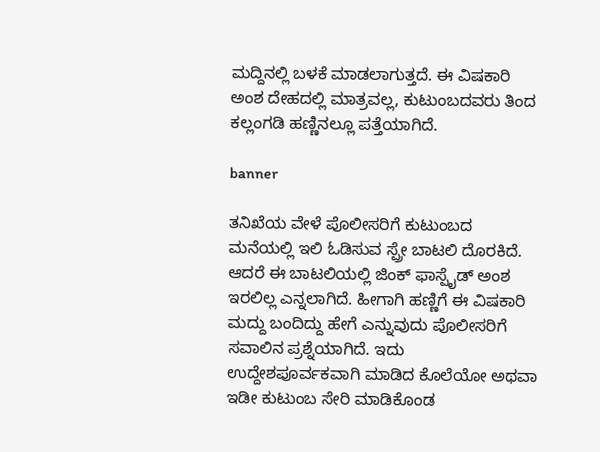ಮದ್ದಿನಲ್ಲಿ ಬಳಕೆ ಮಾಡಲಾಗುತ್ತದೆ. ಈ ವಿಷಕಾರಿ ಅಂಶ ದೇಹದಲ್ಲಿ ಮಾತ್ರವಲ್ಲ, ಕುಟುಂಬದವರು ತಿಂದ ಕಲ್ಲಂಗಡಿ ಹಣ್ಣಿನಲ್ಲೂ ಪತ್ತೆಯಾಗಿದೆ.

banner

ತನಿಖೆಯ ವೇಳೆ ಪೊಲೀಸರಿಗೆ ಕುಟುಂಬದ ಮನೆಯಲ್ಲಿ ಇಲಿ ಓಡಿಸುವ ಸ್ಪ್ರೇ ಬಾಟಲಿ ದೊರಕಿದೆ. ಆದರೆ ಈ ಬಾಟಲಿಯಲ್ಲಿ ಜಿಂಕ್‌ ಫಾಸ್ಪೈಡ್‌ ಅಂಶ ಇರಲಿಲ್ಲ ಎನ್ನಲಾಗಿದೆ. ಹೀಗಾಗಿ ಹಣ್ಣಿಗೆ ಈ ವಿಷಕಾರಿ ಮದ್ದು ಬಂದಿದ್ದು ಹೇಗೆ ಎನ್ನುವುದು ಪೊಲೀಸರಿಗೆ ಸವಾಲಿನ ಪ್ರಶ್ನೆಯಾಗಿದೆ. ಇದು ಉದ್ದೇಶಪೂರ್ವಕವಾಗಿ ಮಾಡಿದ ಕೊಲೆಯೋ ಅಥವಾ ಇಡೀ ಕುಟುಂಬ ಸೇರಿ ಮಾಡಿಕೊಂಡ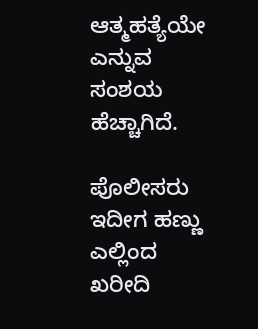ಆತ್ಮಹತ್ಯೆಯೇ ಎನ್ನುವ ಸಂಶಯ ಹೆಚ್ಚಾಗಿದೆ.

ಪೊಲೀಸರು ಇದೀಗ ಹಣ್ಣು ಎಲ್ಲಿಂದ ಖರೀದಿ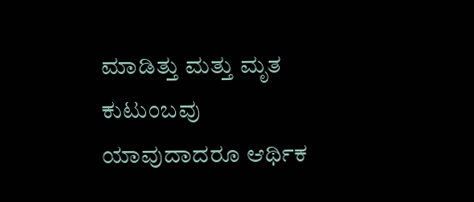ಮಾಡಿತ್ತು ಮತ್ತು ಮೃತ ಕುಟುಂಬವು ಯಾವುದಾದರೂ ಆರ್ಥಿಕ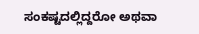ಸಂಕಷ್ಟದಲ್ಲಿದ್ದರೋ ಅಥವಾ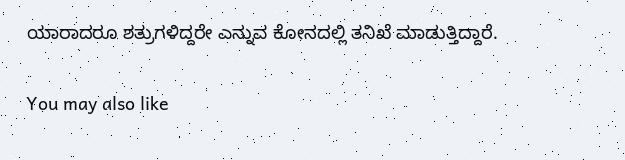ಯಾರಾದರೂ ಶತ್ರುಗಳಿದ್ದರೇ ಎನ್ನುವ ಕೋನದಲ್ಲಿ ತನಿಖೆ ಮಾಡುತ್ತಿದ್ದಾರೆ.

You may also like